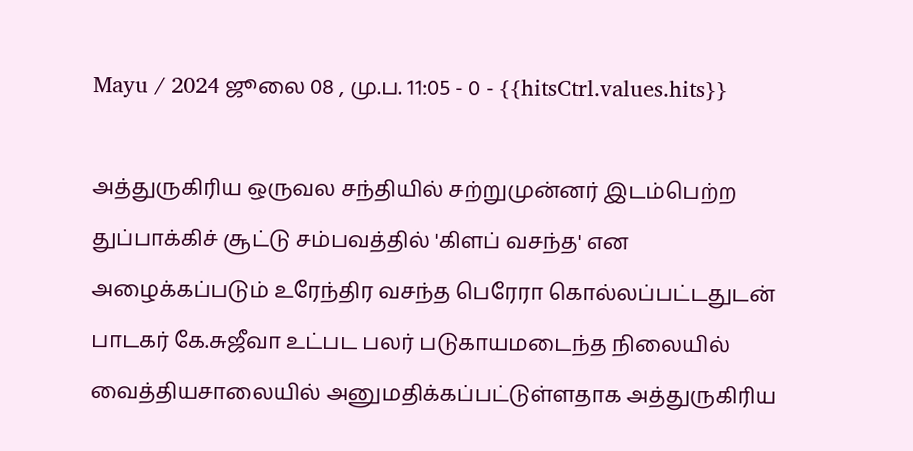Mayu / 2024 ஜூலை 08 , மு.ப. 11:05 - 0 - {{hitsCtrl.values.hits}}

அத்துருகிரிய ஒருவல சந்தியில் சற்றுமுன்னர் இடம்பெற்ற துப்பாக்கிச் சூட்டு சம்பவத்தில் 'கிளப் வசந்த' என அழைக்கப்படும் உரேந்திர வசந்த பெரேரா கொல்லப்பட்டதுடன் பாடகர் கே.சுஜீவா உட்பட பலர் படுகாயமடைந்த நிலையில் வைத்தியசாலையில் அனுமதிக்கப்பட்டுள்ளதாக அத்துருகிரிய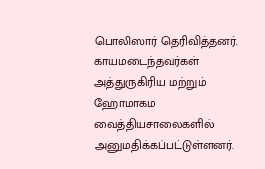பொலிஸார் தெரிவித்தனர்.
காயமடைந்தவர்கள் அத்துருகிரிய மற்றும் ஹோமாகம வைத்தியசாலைகளில் அனுமதிக்கப்பட்டுள்ளனர்.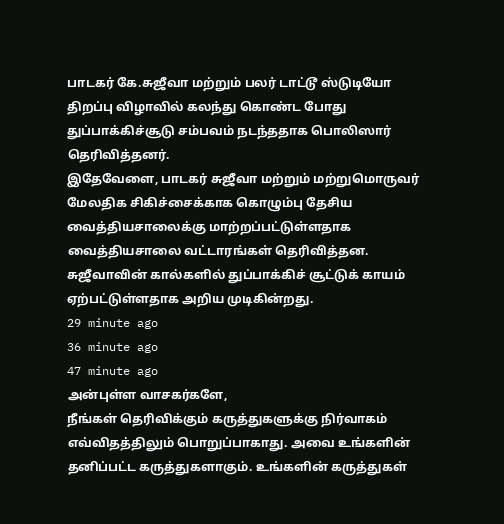பாடகர் கே.சுஜீவா மற்றும் பலர் டாட்டூ ஸ்டுடியோ திறப்பு விழாவில் கலந்து கொண்ட போது துப்பாக்கிச்சூடு சம்பவம் நடந்ததாக பொலிஸார் தெரிவித்தனர்.
இதேவேளை, பாடகர் சுஜீவா மற்றும் மற்றுமொருவர் மேலதிக சிகிச்சைக்காக கொழும்பு தேசிய வைத்தியசாலைக்கு மாற்றப்பட்டுள்ளதாக வைத்தியசாலை வட்டாரங்கள் தெரிவித்தன.
சுஜீவாவின் கால்களில் துப்பாக்கிச் சூட்டுக் காயம் ஏற்பட்டுள்ளதாக அறிய முடிகின்றது.
29 minute ago
36 minute ago
47 minute ago
அன்புள்ள வாசகர்களே,
நீங்கள் தெரிவிக்கும் கருத்துகளுக்கு நிர்வாகம் எவ்விதத்திலும் பொறுப்பாகாது. அவை உங்களின் தனிப்பட்ட கருத்துகளாகும். உங்களின் கருத்துகள்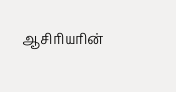ஆசிரியரின்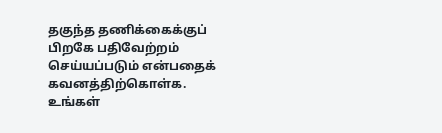தகுந்த தணிக்கைக்குப் பிறகே பதிவேற்றம் செய்யப்படும் என்பதைக் கவனத்திற்கொள்க. உங்கள்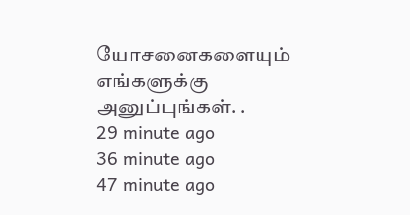யோசனைகளையும் எங்களுக்கு அனுப்புங்கள். .
29 minute ago
36 minute ago
47 minute ago